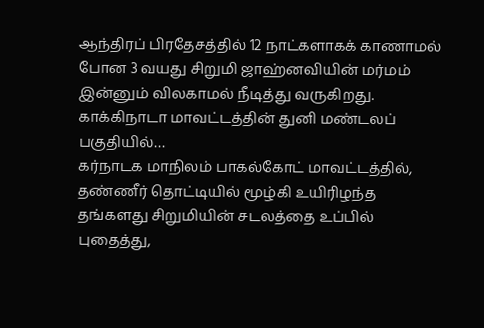ஆந்திரப் பிரதேசத்தில் 12 நாட்களாகக் காணாமல் போன 3 வயது சிறுமி ஜாஹ்னவியின் மர்மம் இன்னும் விலகாமல் நீடித்து வருகிறது. காக்கிநாடா மாவட்டத்தின் துனி மண்டலப் பகுதியில்…
கர்நாடக மாநிலம் பாகல்கோட் மாவட்டத்தில், தண்ணீர் தொட்டியில் மூழ்கி உயிரிழந்த தங்களது சிறுமியின் சடலத்தை உப்பில் புதைத்து,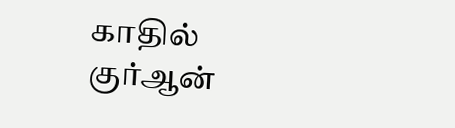காதில் குர்ஆன்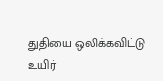துதியை ஒலிக்கவிட்டு உயிர்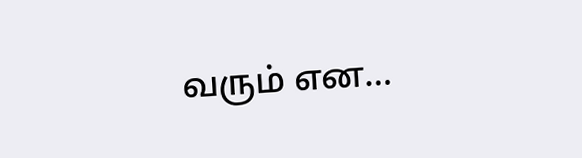வரும் என…